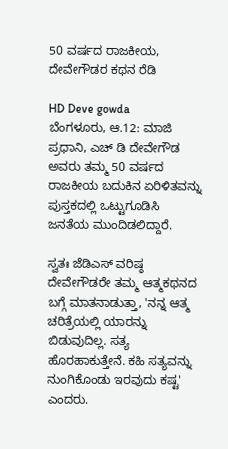50 ವರ್ಷದ ರಾಜಕೀಯ, ದೇವೇಗೌಡರ ಕಥನ ರೆಡಿ

HD Deve gowda
ಬೆಂಗಳೂರು, ಆ.12: ಮಾಜಿ ಪ್ರಧಾನಿ, ಎಚ್ ಡಿ ದೇವೇಗೌಡ ಅವರು ತಮ್ಮ 50 ವರ್ಷದ ರಾಜಕೀಯ ಬದುಕಿನ ಏರಿಳಿತವನ್ನು ಪುಸ್ತಕದಲ್ಲಿ ಒಟ್ಟುಗೂಡಿಸಿ ಜನತೆಯ ಮುಂದಿಡಲಿದ್ದಾರೆ.

ಸ್ವತಃ ಜೆಡಿಎಸ್ ವರಿಷ್ಠ ದೇವೇಗೌಡರೇ ತಮ್ಮ ಆತ್ಮಕಥನದ ಬಗ್ಗೆ ಮಾತನಾಡುತ್ತಾ, 'ನನ್ನ ಆತ್ಮ ಚರಿತ್ರೆಯಲ್ಲಿ ಯಾರನ್ನು ಬಿಡುವುದಿಲ್ಲ. ಸತ್ಯ ಹೊರಹಾಕುತ್ತೇನೆ. ಕಹಿ ಸತ್ಯವನ್ನು ನುಂಗಿಕೊಂಡು ಇರವುದು ಕಷ್ಟ' ಎಂದರು.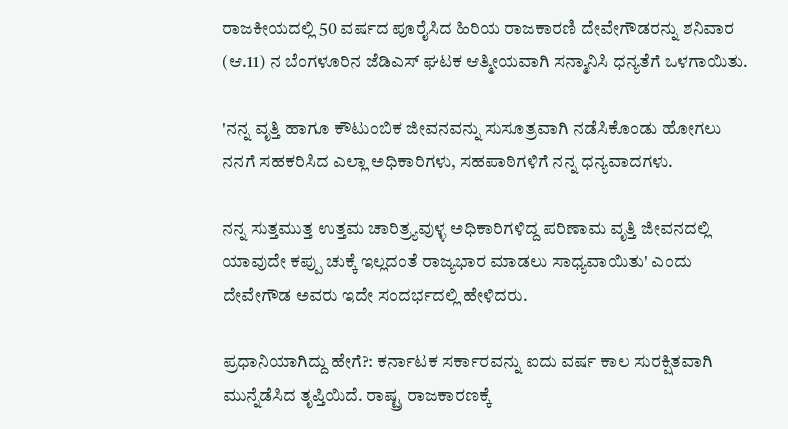ರಾಜಕೀಯದಲ್ಲಿ 50 ವರ್ಷದ ಪೂರೈಸಿದ ಹಿರಿಯ ರಾಜಕಾರಣಿ ದೇವೇಗೌಡರನ್ನು ಶನಿವಾರ (ಆ.11) ನ ಬೆಂಗಳೂರಿನ ಜೆಡಿಎಸ್ ಘಟಕ ಆತ್ಮೀಯವಾಗಿ ಸನ್ಮಾನಿಸಿ ಧನ್ಯತೆಗೆ ಒಳಗಾಯಿತು.

'ನನ್ನ ವೃತ್ತಿ ಹಾಗೂ ಕೌಟುಂಬಿಕ ಜೀವನವನ್ನು ಸುಸೂತ್ರವಾಗಿ ನಡೆಸಿಕೊಂಡು ಹೋಗಲು ನನಗೆ ಸಹಕರಿಸಿದ ಎಲ್ಲಾ ಅಧಿಕಾರಿಗಳು, ಸಹಪಾಠಿಗಳಿಗೆ ನನ್ನ ಧನ್ಯವಾದಗಳು.

ನನ್ನ ಸುತ್ತಮುತ್ತ ಉತ್ತಮ ಚಾರಿತ್ರ್ಯವುಳ್ಳ ಅಧಿಕಾರಿಗಳಿದ್ದ ಪರಿಣಾಮ ವೃತ್ತಿ ಜೀವನದಲ್ಲಿ ಯಾವುದೇ ಕಪ್ಪು ಚುಕ್ಕೆ ಇಲ್ಲದಂತೆ ರಾಜ್ಯಭಾರ ಮಾಡಲು ಸಾಧ್ಯವಾಯಿತು' ಎಂದು ದೇವೇಗೌಡ ಅವರು ಇದೇ ಸಂದರ್ಭದಲ್ಲಿ ಹೇಳಿದರು.

ಪ್ರಧಾನಿಯಾಗಿದ್ದು ಹೇಗೆ?: ಕರ್ನಾಟಕ ಸರ್ಕಾರವನ್ನು ಐದು ವರ್ಷ ಕಾಲ ಸುರಕ್ಷಿತವಾಗಿ ಮುನ್ನೆಡೆಸಿದ ತೃಪ್ತಿಯಿದೆ. ರಾಷ್ಟ್ರ ರಾಜಕಾರಣಕ್ಕೆ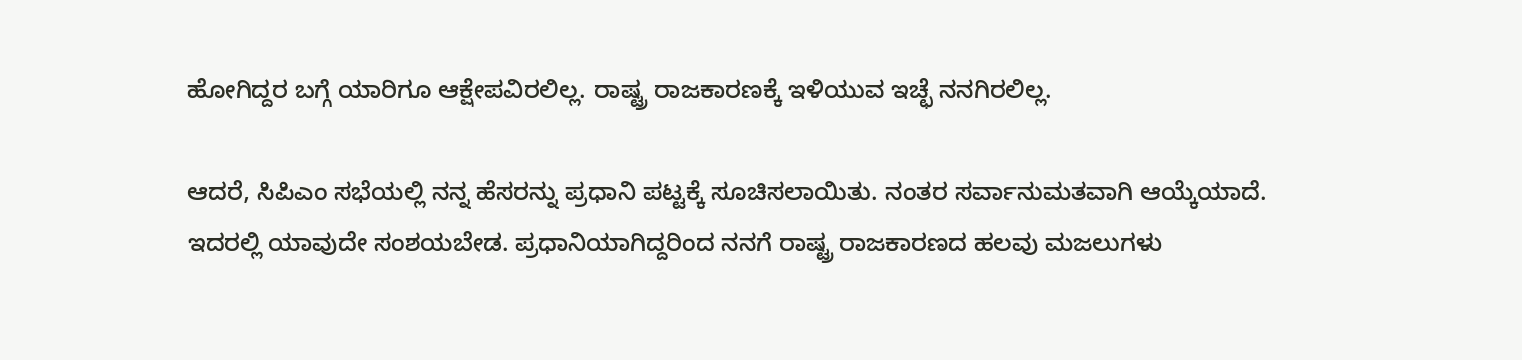ಹೋಗಿದ್ದರ ಬಗ್ಗೆ ಯಾರಿಗೂ ಆಕ್ಷೇಪವಿರಲಿಲ್ಲ. ರಾಷ್ಟ್ರ ರಾಜಕಾರಣಕ್ಕೆ ಇಳಿಯುವ ಇಚ್ಛೆ ನನಗಿರಲಿಲ್ಲ.

ಆದರೆ, ಸಿಪಿಎಂ ಸಭೆಯಲ್ಲಿ ನನ್ನ ಹೆಸರನ್ನು ಪ್ರಧಾನಿ ಪಟ್ಟಕ್ಕೆ ಸೂಚಿಸಲಾಯಿತು. ನಂತರ ಸರ್ವಾನುಮತವಾಗಿ ಆಯ್ಕೆಯಾದೆ. ಇದರಲ್ಲಿ ಯಾವುದೇ ಸಂಶಯಬೇಡ. ಪ್ರಧಾನಿಯಾಗಿದ್ದರಿಂದ ನನಗೆ ರಾಷ್ಟ್ರ ರಾಜಕಾರಣದ ಹಲವು ಮಜಲುಗಳು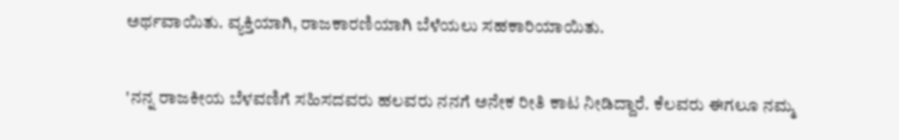ಅರ್ಥವಾಯಿತು. ವ್ಯಕ್ತಿಯಾಗಿ, ರಾಜಕಾರಣಿಯಾಗಿ ಬೆಳೆಯಲು ಸಹಕಾರಿಯಾಯಿತು.

'ನನ್ನ ರಾಜಕೀಯ ಬೆಳವಣಿಗೆ ಸಹಿಸದವರು ಹಲವರು ನನಗೆ ಅನೇಕ ರೀತಿ ಕಾಟ ನೀಡಿದ್ದಾರೆ. ಕೆಲವರು ಈಗಲೂ ನಮ್ಮ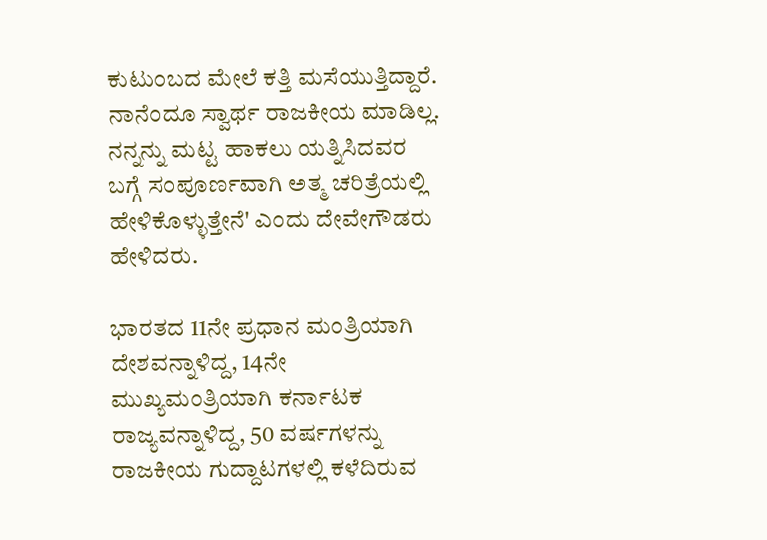ಕುಟುಂಬದ ಮೇಲೆ ಕತ್ತಿ ಮಸೆಯುತ್ತಿದ್ದಾರೆ. ನಾನೆಂದೂ ಸ್ವಾರ್ಥ ರಾಜಕೀಯ ಮಾಡಿಲ್ಲ. ನನ್ನನ್ನು ಮಟ್ಟ ಹಾಕಲು ಯತ್ನಿಸಿದವರ ಬಗ್ಗೆ ಸಂಪೂರ್ಣವಾಗಿ ಅತ್ಮ ಚರಿತ್ರೆಯಲ್ಲಿ ಹೇಳಿಕೊಳ್ಳುತ್ತೇನೆ' ಎಂದು ದೇವೇಗೌಡರು ಹೇಳಿದರು.

ಭಾರತದ 11ನೇ ಪ್ರಧಾನ ಮಂತ್ರಿಯಾಗಿ ದೇಶವನ್ನಾಳಿದ್ದ, 14ನೇ ಮುಖ್ಯಮಂತ್ರಿಯಾಗಿ ಕರ್ನಾಟಕ ರಾಜ್ಯವನ್ನಾಳಿದ್ದ, 50 ವರ್ಷಗಳನ್ನು ರಾಜಕೀಯ ಗುದ್ದಾಟಗಳಲ್ಲಿ ಕಳೆದಿರುವ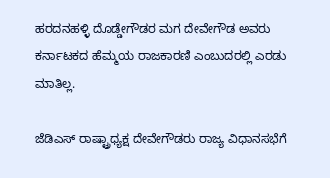ಹರದನಹಳ್ಳಿ ದೊಡ್ಡೇಗೌಡರ ಮಗ ದೇವೇಗೌಡ ಅವರು ಕರ್ನಾಟಕದ ಹೆಮ್ಮಯ ರಾಜಕಾರಣಿ ಎಂಬುದರಲ್ಲಿ ಎರಡು ಮಾತಿಲ್ಲ.

ಜೆಡಿಎಸ್ ರಾಷ್ಟ್ರಾಧ್ಯಕ್ಷ ದೇವೇಗೌಡರು ರಾಜ್ಯ ವಿಧಾನಸಭೆಗೆ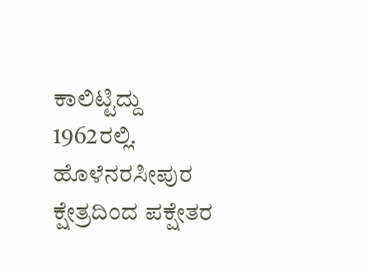ಕಾಲಿಟ್ಟಿದ್ದು 1962ರಲ್ಲಿ. ಹೊಳೆನರಸೀಪುರ ಕ್ಷೇತ್ರದಿಂದ ಪಕ್ಷೇತರ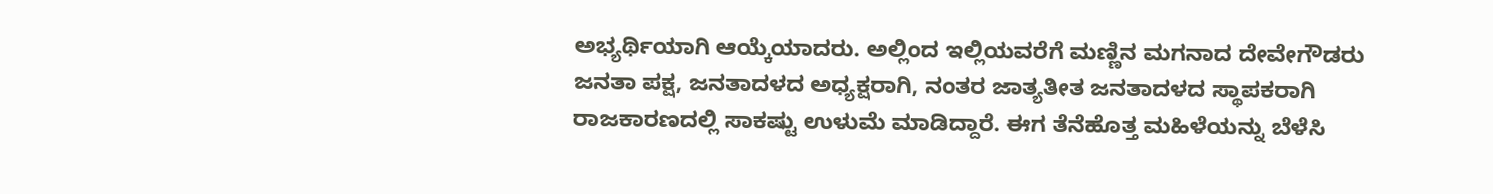ಅಭ್ಯರ್ಥಿಯಾಗಿ ಆಯ್ಕೆಯಾದರು. ಅಲ್ಲಿಂದ ಇಲ್ಲಿಯವರೆಗೆ ಮಣ್ಣಿನ ಮಗನಾದ ದೇವೇಗೌಡರು ಜನತಾ ಪಕ್ಷ, ಜನತಾದಳದ ಅಧ್ಯಕ್ಷರಾಗಿ, ನಂತರ ಜಾತ್ಯತೀತ ಜನತಾದಳದ ಸ್ಥಾಪಕರಾಗಿ ರಾಜಕಾರಣದಲ್ಲಿ ಸಾಕಷ್ಟು ಉಳುಮೆ ಮಾಡಿದ್ದಾರೆ. ಈಗ ತೆನೆಹೊತ್ತ ಮಹಿಳೆಯನ್ನು ಬೆಳೆಸಿ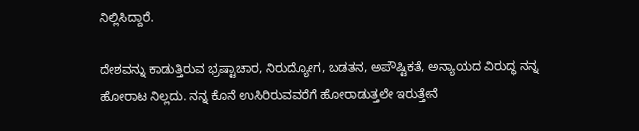ನಿಲ್ಲಿಸಿದ್ದಾರೆ.

ದೇಶವನ್ನು ಕಾಡುತ್ತಿರುವ ಭ್ರಷ್ಟಾಚಾರ, ನಿರುದ್ಯೋಗ, ಬಡತನ, ಅಪೌಷ್ಟಿಕತೆ, ಅನ್ಯಾಯದ ವಿರುದ್ಧ ನನ್ನ ಹೋರಾಟ ನಿಲ್ಲದು. ನನ್ನ ಕೊನೆ ಉಸಿರಿರುವವರೆಗೆ ಹೋರಾಡುತ್ತಲೇ ಇರುತ್ತೇನೆ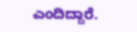ಎಂದಿದ್ದಾರೆ.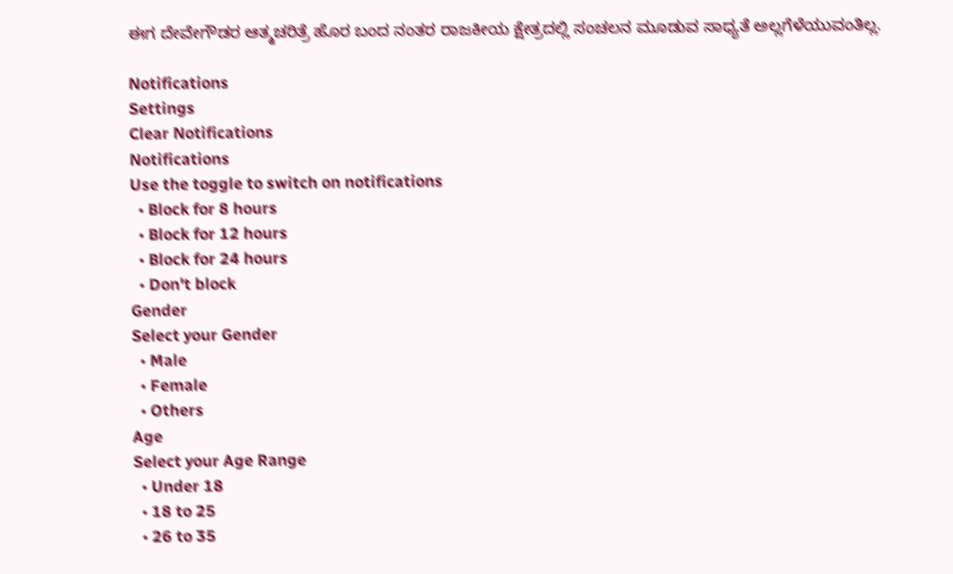ಈಗ ದೇವೇಗೌಡರ ಆತ್ಮಚರಿತ್ರೆ ಹೊರ ಬಂದ ನಂತರ ರಾಜಕೀಯ ಕ್ಷೇತ್ರದಲ್ಲಿ ಸಂಚಲನ ಮೂಡುವ ಸಾಧ್ಯತೆ ಅಲ್ಲಗೆಳೆಯುವಂತಿಲ್ಲ.

Notifications
Settings
Clear Notifications
Notifications
Use the toggle to switch on notifications
  • Block for 8 hours
  • Block for 12 hours
  • Block for 24 hours
  • Don't block
Gender
Select your Gender
  • Male
  • Female
  • Others
Age
Select your Age Range
  • Under 18
  • 18 to 25
  • 26 to 35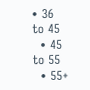• 36 to 45
  • 45 to 55
  • 55+